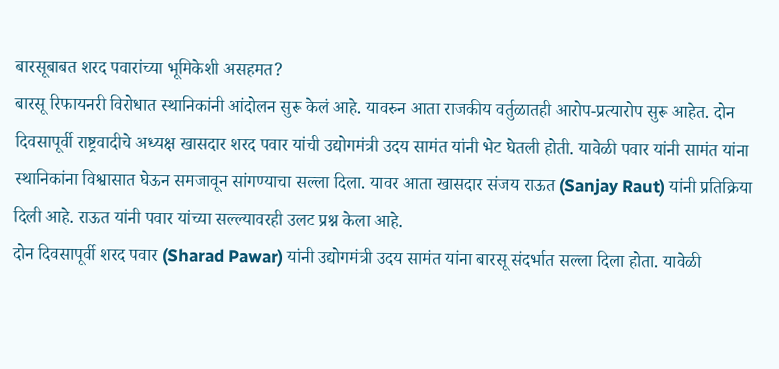बारसूबाबत शरद पवारांच्या भूमिकेशी असहमत?
बारसू रिफायनरी विरोधात स्थानिकांनी आंदोलन सुरू केलं आहे. यावरुन आता राजकीय वर्तुळातही आरोप-प्रत्यारोप सुरू आहेत. दोन दिवसापूर्वी राष्ट्रवादीचे अध्यक्ष खासदार शरद पवार यांची उद्योगमंत्री उदय सामंत यांनी भेट घेतली होती. यावेळी पवार यांनी सामंत यांना स्थानिकांना विश्वासात घेऊन समजावून सांगण्याचा सल्ला दिला. यावर आता खासदार संजय राऊत (Sanjay Raut) यांनी प्रतिक्रिया दिली आहे. राऊत यांनी पवार यांच्या सल्ल्यावरही उलट प्रश्न केला आहे.
दोन दिवसापूर्वी शरद पवार (Sharad Pawar) यांनी उद्योगमंत्री उदय सामंत यांना बारसू संदर्भात सल्ला दिला होता. यावेळी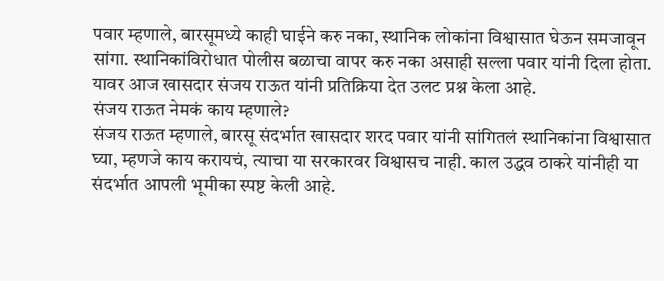पवार म्हणाले, बारसूमध्ये काही घाईने करु नका, स्थानिक लोकांना विश्वासात घेऊन समजावून सांगा. स्थानिकांविरोधात पोलीस बळाचा वापर करु नका असाही सल्ला पवार यांनी दिला होता. यावर आज खासदार संजय राऊत यांनी प्रतिक्रिया देत उलट प्रश्न केला आहे.
संजय राऊत नेमकं काय म्हणाले?
संजय राऊत म्हणाले, बारसू संदर्भात खासदार शरद पवार यांनी सांगितलं स्थानिकांना विश्वासात घ्या, म्हणजे काय करायचं, त्याचा या सरकारवर विश्वासच नाही. काल उद्धव ठाकरे यांनीही या संदर्भात आपली भूमीका स्पष्ट केली आहे.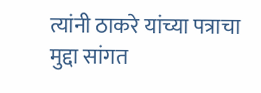त्यांनी ठाकरे यांच्या पत्राचा मुद्दा सांगत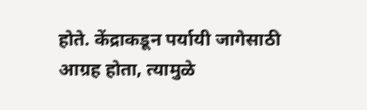होते. केंद्राकडून पर्यायी जागेसाठी आग्रह होता, त्यामुळे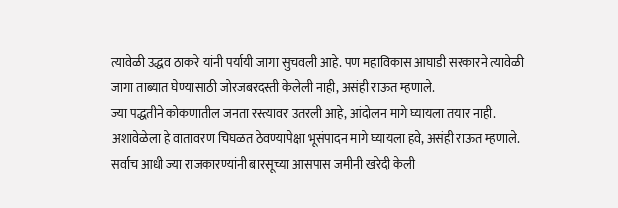त्यावेळी उद्धव ठाकरे यांनी पर्यायी जागा सुचवली आहे. पण महाविकास आघाडी सरकारने त्यावेळी जागा ताब्यात घेण्यासाठी जोरजबरदस्ती केलेली नाही, असंही राऊत म्हणाले.
ज्या पद्धतीने कोकणातील जनता रस्त्यावर उतरली आहे, आंदोलन मागे घ्यायला तयार नाही. अशावेळेला हे वातावरण चिघळत ठेवण्यापेक्षा भूसंपादन मागे घ्यायला हवे, असंही राऊत म्हणाले. सर्वाच आधी ज्या राजकारण्यांनी बारसूच्या आसपास जमीनी खरेदी केली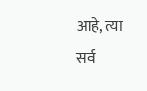आहे, त्या सर्व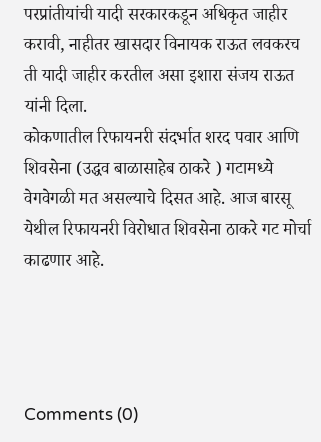परप्रांतीयांची यादी सरकारकडून अधिकृत जाहीर करावी, नाहीतर खासदार विनायक राऊत लवकरच ती यादी जाहीर करतील असा इशारा संजय राऊत यांनी दिला.
कोकणातील रिफायनरी संदर्भात शरद पवार आणि शिवसेना (उद्धव बाळासाहेब ठाकरे ) गटामध्ये वेगवेगळी मत असल्याचे दिसत आहे. आज बारसू येथील रिफायनरी विरोधात शिवसेना ठाकरे गट मोर्चा काढणार आहे.




Comments (0)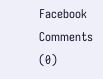Facebook Comments (0)